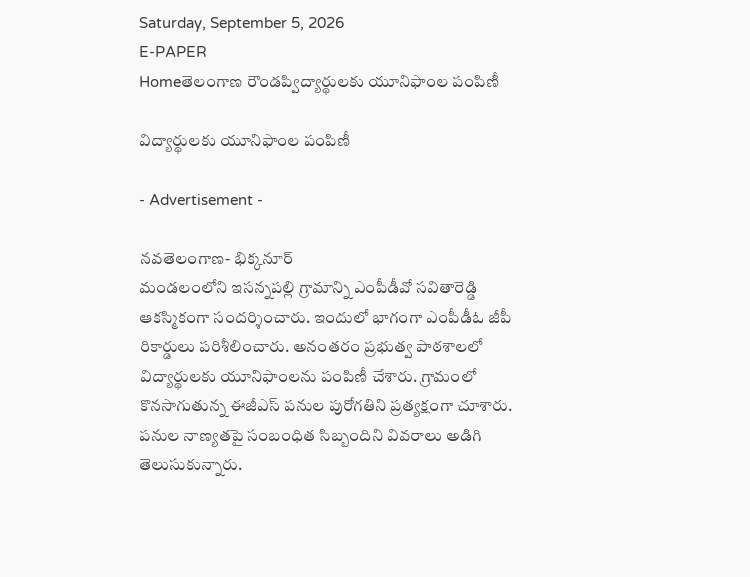Saturday, September 5, 2026
E-PAPER
Homeతెలంగాణ రౌండప్విద్యార్థులకు యూనిఫాంల పంపిణీ

విద్యార్థులకు యూనిఫాంల పంపిణీ

- Advertisement -

నవతెలంగాణ- భిక్కనూర్
మండలంలోని ఇసన్నపల్లి గ్రామాన్ని ఎంపీడీవో సవితారెడ్డి ఆకస్మికంగా సందర్శించారు. ఇందులో భాగంగా ఎంపీడీఓ జీపీ రికార్డులు పరిశీలించారు. అనంతరం ప్రభుత్వ పాఠశాలలో విద్యార్థులకు యూనిఫాంలను పంపిణీ చేశారు. గ్రామంలో కొనసాగుతున్న ఈజీఎస్‌ పనుల పురోగతిని ప్రత్యక్ష‍ంగా చూశారు. పనుల నాణ్యతపై సంబంధిత సిబ్బందిని వివరాలు అడిగి తెలుసుకున్నారు.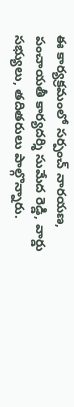ఈ కార్యక్రమంలో సర్పంచ్ నారయణ, పంచాయతీ కార్యదర్శి సుమేద రెడ్డి, వార్డు సభ్యులు, తదితరులు పాల్గొన్నారు.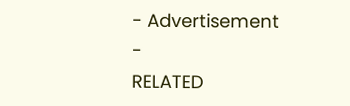- Advertisement -
RELATED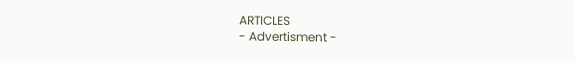ARTICLES
- Advertisment -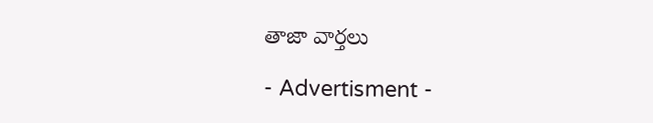తాజా వార్తలు

- Advertisment -